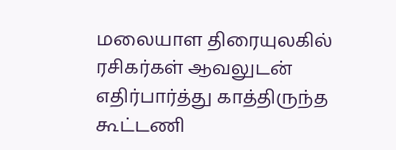மலையாள திரையுலகில் ரசிகர்கள் ஆவலுடன் எதிர்பார்த்து காத்திருந்த கூட்டணி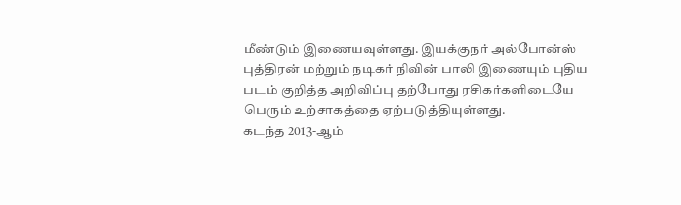மீண்டும் இணையவுள்ளது. இயக்குநர் அல்போன்ஸ் புத்திரன் மற்றும் நடிகர் நிவின் பாலி இணையும் புதிய படம் குறித்த அறிவிப்பு தற்போது ரசிகர்களிடையே பெரும் உற்சாகத்தை ஏற்படுத்தியுள்ளது.
கடந்த 2013-ஆம்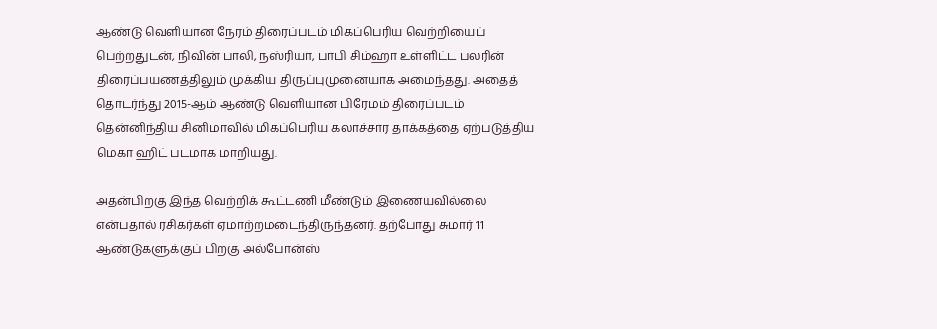ஆண்டு வெளியான நேரம் திரைப்படம் மிகப்பெரிய வெற்றியைப் பெற்றதுடன், நிவின் பாலி, நஸ்ரியா, பாபி சிம்ஹா உள்ளிட்ட பலரின் திரைப்பயணத்திலும் முக்கிய திருப்புமுனையாக அமைந்தது. அதைத் தொடர்ந்து 2015-ஆம் ஆண்டு வெளியான பிரேமம் திரைப்படம் தென்னிந்திய சினிமாவில் மிகப்பெரிய கலாச்சார தாக்கத்தை ஏற்படுத்திய மெகா ஹிட் படமாக மாறியது.

அதன்பிறகு இந்த வெற்றிக் கூட்டணி மீண்டும் இணையவில்லை என்பதால் ரசிகர்கள் ஏமாற்றமடைந்திருந்தனர். தற்போது சுமார் 11 ஆண்டுகளுக்குப் பிறகு அல்போன்ஸ்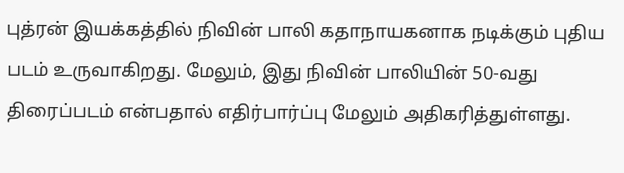புத்ரன் இயக்கத்தில் நிவின் பாலி கதாநாயகனாக நடிக்கும் புதிய படம் உருவாகிறது. மேலும், இது நிவின் பாலியின் 50-வது திரைப்படம் என்பதால் எதிர்பார்ப்பு மேலும் அதிகரித்துள்ளது.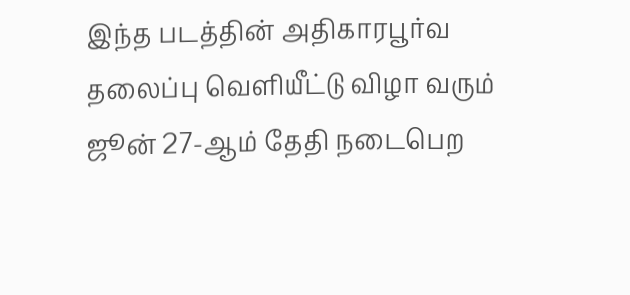இந்த படத்தின் அதிகாரபூர்வ தலைப்பு வெளியீட்டு விழா வரும் ஜூன் 27-ஆம் தேதி நடைபெற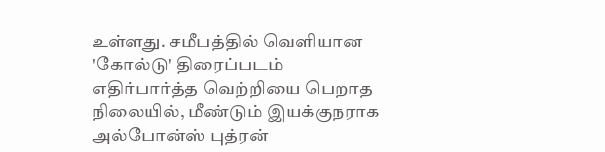உள்ளது. சமீபத்தில் வெளியான 'கோல்டு' திரைப்படம் எதிர்பார்த்த வெற்றியை பெறாத நிலையில், மீண்டும் இயக்குநராக அல்போன்ஸ் புத்ரன்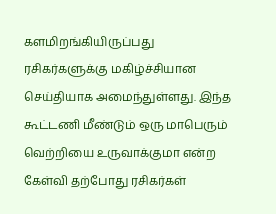களமிறங்கியிருப்பது ரசிகர்களுக்கு மகிழ்ச்சியான செய்தியாக அமைந்துள்ளது. இந்த கூட்டணி மீண்டும் ஒரு மாபெரும் வெற்றியை உருவாக்குமா என்ற கேள்வி தற்போது ரசிகர்கள்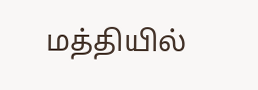மத்தியில்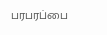பரபரப்பை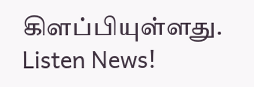கிளப்பியுள்ளது.
Listen News!